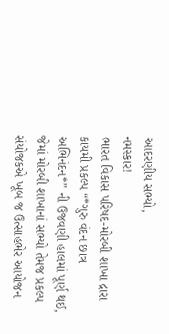આદરણીય સભ્યો,
નમસ્કાર!
ભારત વિકાસ પરિષદ-મોરબી શાખા દ્રારા કાયમી પ્રકલ્પ “*ગુરુ વંદન છાત્ર અભિનંદન*” ની ઉજવણી હાલમાં પૂર્ણ થઈ, જેમાં મોરબી શાખાનાં સભ્યો તેમજ પ્રકલ્પ સંયોજકએ ખૂબ જ ઉત્સાહભેર આયોજન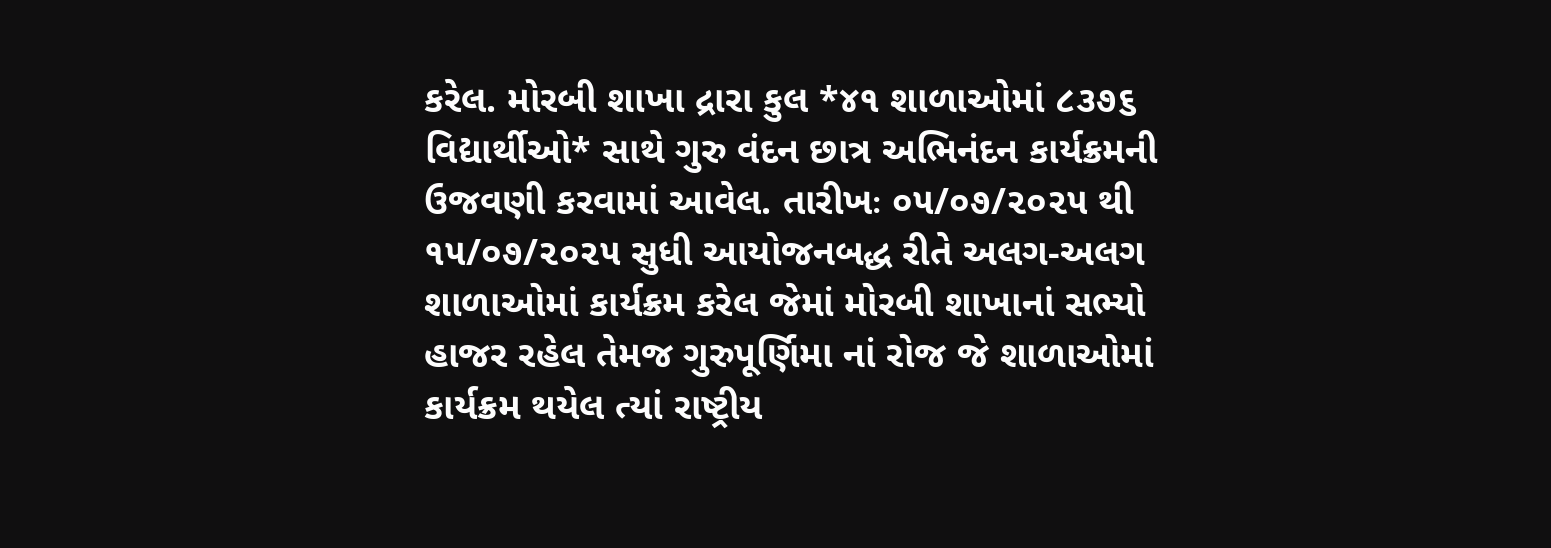કરેલ. મોરબી શાખા દ્રારા કુલ *૪૧ શાળાઓમાં ૮૩૭૬ વિદ્યાર્થીઓ* સાથે ગુરુ વંદન છાત્ર અભિનંદન કાર્યક્રમની ઉજવણી કરવામાં આવેલ. તારીખઃ ૦૫/૦૭/૨૦૨૫ થી ૧૫/૦૭/૨૦૨૫ સુધી આયોજનબદ્ધ રીતે અલગ-અલગ શાળાઓમાં કાર્યક્રમ કરેલ જેમાં મોરબી શાખાનાં સભ્યો હાજર રહેલ તેમજ ગુરુપૂર્ણિમા નાં રોજ જે શાળાઓમાં કાર્યક્રમ થયેલ ત્યાં રાષ્ટ્રીય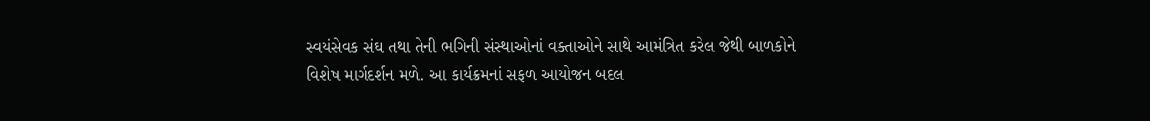સ્વયંસેવક સંઘ તથા તેની ભગિની સંસ્થાઓનાં વક્તાઓને સાથે આમંત્રિત કરેલ જેથી બાળકોને વિશેષ માર્ગદર્શન મળે. આ કાર્યક્રમનાં સફળ આયોજન બદલ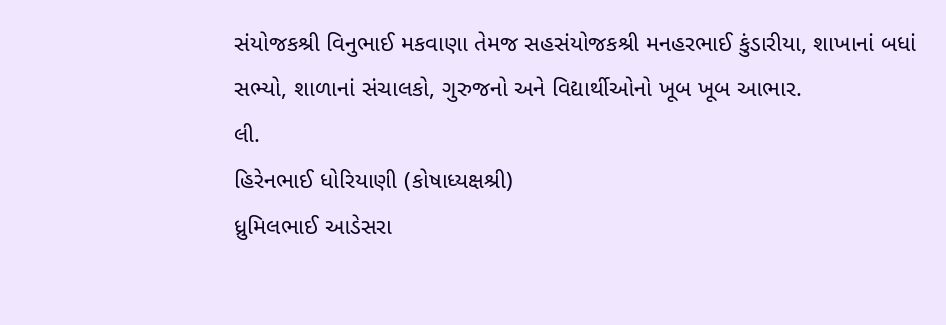સંયોજકશ્રી વિનુભાઈ મકવાણા તેમજ સહસંયોજકશ્રી મનહરભાઈ કુંડારીયા, શાખાનાં બધાં સભ્યો, શાળાનાં સંચાલકો, ગુરુજનો અને વિદ્યાર્થીઓનો ખૂબ ખૂબ આભાર.
લી.
હિરેનભાઈ ધોરિયાણી (કોષાધ્યક્ષશ્રી)
ધ્રુમિલભાઈ આડેસરા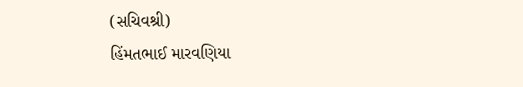(સચિવશ્રી)
હિંમતભાઈ મારવણિયા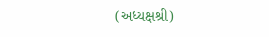(અધ્યક્ષશ્રી)